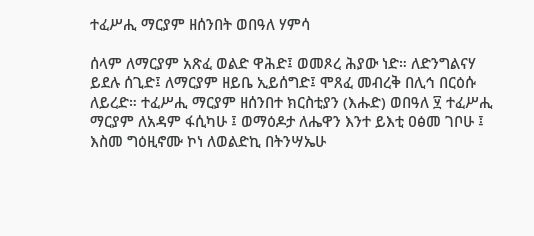ተፈሥሒ ማርያም ዘሰንበት ወበዓለ ሃምሳ

ሰላም ለማርያም አጽፈ ወልድ ዋሕድ፤ ወመጾረ ሕያው ነድ። ለድንግልናሃ ይደሉ ሰጊድ፤ ለማርያም ዘይቤ ኢይሰግድ፤ ሞጸፈ መብረቅ በሊኅ በርዕሱ ለይረድ። ተፈሥሒ ማርያም ዘሰንበተ ክርስቲያን (እሑድ) ወበዓለ ፶ ተፈሥሒ ማርያም ለአዳም ፋሲካሁ ፤ ወማዕዶታ ለሔዋን እንተ ይእቲ ዐፅመ ገቦሁ ፤ እስመ ግዕዚኖሙ ኮነ ለወልድኪ በትንሣኤሁ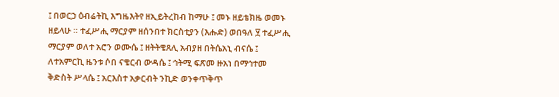፤ በወርኃ ዕብሬትኪ እግዜእትየ ዘኢይትረከብ ከማሁ ፤ መኑ ዘይቴክዜ ወመኑ ዘይላሁ ። ተፈሥሒ ማርያም ዘሰንበተ ክርስቲያን (እሑድ) ወበዓለ ፶ ተፈሥሒ ማርያም ወለተ አሮን ወሙሴ ፤ ዘትትቄጸሊ አብያዘ በትሴአኒ ብናሴ ፤ ለተአምርኪ ዜንቱ ሶበ ናቄርብ ውዳሴ ፤ ኅትሚ ፍጽመ ዙአነ በማኅተመ ቅድስት ሥላሴ ፤ አርእስተ አቃርብት ንኪድ ወንቀጥቅጥ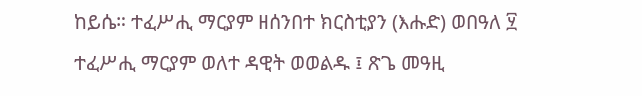ከይሴ። ተፈሥሒ ማርያም ዘሰንበተ ክርስቲያን (እሑድ) ወበዓለ ፶ ተፈሥሒ ማርያም ወለተ ዳዊት ወወልዱ ፤ ጽጌ መዓዚ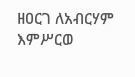ዘዐርገ ለአብርሃም እምሥርወ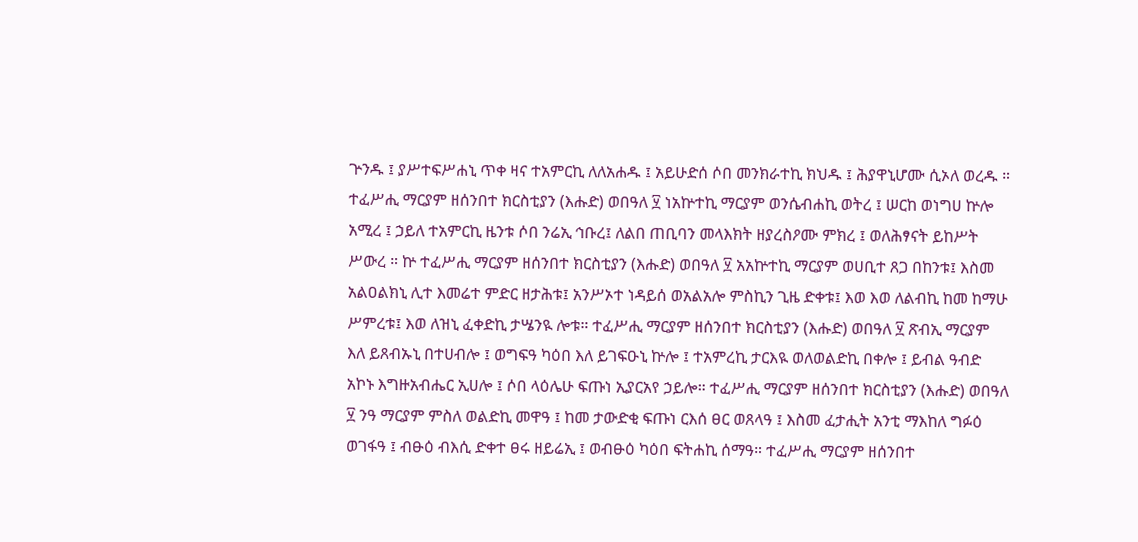ጕንዱ ፤ ያሥተፍሥሐኒ ጥቀ ዛና ተአምርኪ ለለአሐዱ ፤ አይሁድሰ ሶበ መንክራተኪ ክህዱ ፤ ሕያዋኒሆሙ ሲኦለ ወረዱ ። ተፈሥሒ ማርያም ዘሰንበተ ክርስቲያን (እሑድ) ወበዓለ ፶ ነአኵተኪ ማርያም ወንሴብሐኪ ወትረ ፤ ሠርከ ወነግሀ ኵሎ አሚረ ፤ ኃይለ ተአምርኪ ዜንቱ ሶበ ንሬኢ ኅቡረ፤ ለልበ ጠቢባን መላእክት ዘያረስዖሙ ምክረ ፤ ወለሕፃናት ይከሥት ሥውረ ። ኵ ተፈሥሒ ማርያም ዘሰንበተ ክርስቲያን (እሑድ) ወበዓለ ፶ አአኵተኪ ማርያም ወሀቢተ ጸጋ በከንቱ፤ እስመ አልዐልክኒ ሊተ እመሬተ ምድር ዘታሕቱ፤ አንሥኦተ ነዳይሰ ወአልአሎ ምስኪን ጊዜ ድቀቱ፤ እወ እወ ለልብኪ ከመ ከማሁ ሥምረቱ፤ እወ ለዝኒ ፈቀድኪ ታሤንዪ ሎቱ። ተፈሥሒ ማርያም ዘሰንበተ ክርስቲያን (እሑድ) ወበዓለ ፶ ጽብኢ ማርያም እለ ይጸብኡኒ በተሀብሎ ፤ ወግፍዓ ካዕበ እለ ይገፍዑኒ ኵሎ ፤ ተአምረኪ ታርእዪ ወለወልድኪ በቀሎ ፤ ይብል ዓብድ አኮኑ እግዙአብሔር ኢሀሎ ፤ ሶበ ላዕሌሁ ፍጡነ ኢያርአየ ኃይሎ። ተፈሥሒ ማርያም ዘሰንበተ ክርስቲያን (እሑድ) ወበዓለ ፶ ንዓ ማርያም ምስለ ወልድኪ መዋዓ ፤ ከመ ታውድቂ ፍጡነ ርእሰ ፀር ወጸላዓ ፤ እስመ ፈታሒት አንቲ ማእከለ ግፉዕ ወገፋዓ ፤ ብፁዕ ብእሲ ድቀተ ፀሩ ዘይሬኢ ፤ ወብፁዕ ካዕበ ፍትሐኪ ሰማዓ። ተፈሥሒ ማርያም ዘሰንበተ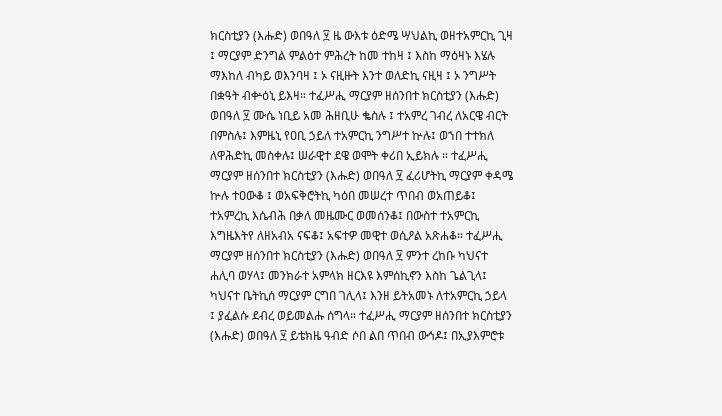ክርስቲያን (እሑድ) ወበዓለ ፶ ዜ ውእቱ ዕድሜ ሣህልኪ ወዘተአምርኪ ጊዛ ፤ ማርያም ድንግል ምልዕተ ምሕረት ከመ ተከዛ ፤ እስከ ማዕዛኑ እሄሉ ማእከለ ብካይ ወእንባዛ ፤ ኦ ናዚዙት እንተ ወለድኪ ናዚዛ ፤ ኦ ንግሥት በቋዓት ብቍዕኒ ይእዛ። ተፈሥሒ ማርያም ዘሰንበተ ክርስቲያን (እሑድ) ወበዓለ ፶ ሙሴ ነቢይ አመ ሕዘቢሁ ቈስሉ ፤ ተአምረ ገብረ ለአርዌ ብርት በምስሉ፤ እምዜኒ የዐቢ ኃይለ ተአምርኪ ንግሥተ ኵሉ፤ ወኀበ ተተክለ ለዋሕድኪ መስቀሉ፤ ሠራዊተ ደዌ ወሞት ቀሪበ ኢይክሉ ። ተፈሥሒ ማርያም ዘሰንበተ ክርስቲያን (እሑድ) ወበዓለ ፶ ፈሪሆትኪ ማርያም ቀዳሜ ኵሉ ተዐውቆ ፤ ወአፍቅሮትኪ ካዕበ መሠረተ ጥበብ ወአጠይቆ፤ ተአምረኪ እሴብሕ በቃለ መዜሙር ወመሰንቆ፤ በውስተ ተአምርኪ እግዜእትየ ለዘአብአ ናፍቆ፤ አፍተዎ መዊተ ወሲዖል አጽሐቆ። ተፈሥሒ ማርያም ዘሰንበተ ክርስቲያን (እሑድ) ወበዓለ ፶ ምንተ ረከቡ ካህናተ ሐሊባ ወሃላ፤ መንክራተ አምላክ ዘርእዩ እምሰኪኖን እስከ ጌልጊላ፤ ካህናተ ቤትኪሰ ማርያም ርግበ ገሊላ፤ እንዘ ይትአመኑ ለተአምርኪ ኃይላ ፤ ያፈልሱ ደብረ ወይመልሑ ሰግላ። ተፈሥሒ ማርያም ዘሰንበተ ክርስቲያን (እሑድ) ወበዓለ ፶ ይቴክዜ ዓብድ ሶበ ልበ ጥበብ ውኅዶ፤ በኢያእምሮቱ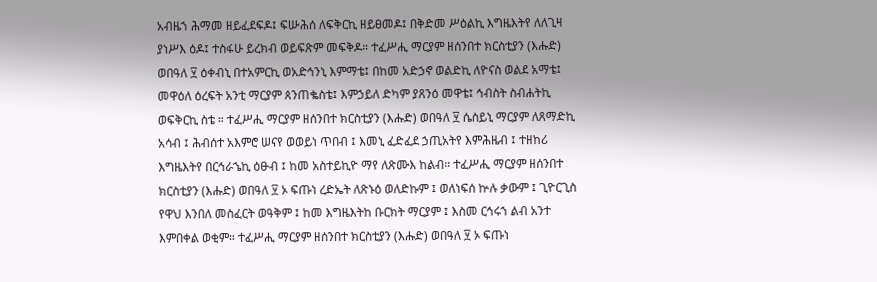አብዜኀ ሕማመ ዘይፈደፍዶ፤ ፍሡሕሰ ለፍቅርኪ ዘይፀመዶ፤ በቅድመ ሥዕልኪ እግዜእትየ ለለጊዛ ያነሥእ ዕዶ፤ ተስፋሁ ይረክብ ወይፍጽም መፍቅዶ። ተፈሥሒ ማርያም ዘሰንበተ ክርስቲያን (እሑድ) ወበዓለ ፶ ዕቀብኒ በተአምርኪ ወአድኅንኒ እምማቴ፤ በከመ አድኃኖ ወልድኪ ለዮናስ ወልደ አማቴ፤ መዋዕለ ዕረፍት አንቲ ማርያም ጰንጠቈስቴ፤ እምኃይለ ድካም ያጸንዕ መዋቴ፤ ኅብስት ስብሐትኪ ወፍቅርኪ ስቴ ። ተፈሥሒ ማርያም ዘሰንበተ ክርስቲያን (እሑድ) ወበዓለ ፶ ሴስይኒ ማርያም ለጸማድኪ አሳብ ፤ ሕብሰተ አእምሮ ሠናየ ወወይነ ጥበብ ፤ እመኒ ፈድፈደ ኃጢአትየ እምሕዜብ ፤ ተዘከሪ እግዜእትየ በርኅራኄኪ ዕፁብ ፤ ከመ አስተይኪዮ ማየ ለጽሙእ ከልብ። ተፈሥሒ ማርያም ዘሰንበተ ክርስቲያን (እሑድ) ወበዓለ ፶ ኦ ፍጡነ ረድኤት ለጽኑዕ ወለድኩም ፤ ወለነፍሰ ኵሉ ቃውም ፤ ጊዮርጊስ የዋህ እንበለ መስፈርት ወዓቅም ፤ ከመ እግዜእትከ ቡርክት ማርያም ፤ እስመ ርኅሩኀ ልብ አንተ እምበቀል ወቂም። ተፈሥሒ ማርያም ዘሰንበተ ክርስቲያን (እሑድ) ወበዓለ ፶ ኦ ፍጡነ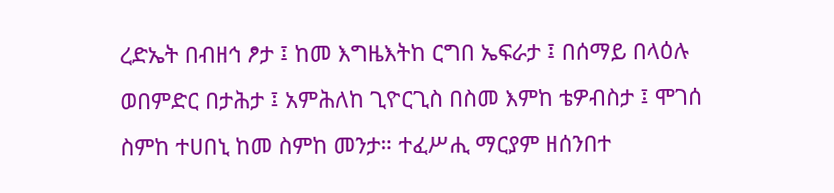ረድኤት በብዘኅ ፆታ ፤ ከመ እግዜእትከ ርግበ ኤፍራታ ፤ በሰማይ በላዕሉ ወበምድር በታሕታ ፤ አምሕለከ ጊዮርጊስ በስመ እምከ ቴዎብስታ ፤ ሞገሰ ስምከ ተሀበኒ ከመ ስምከ መንታ። ተፈሥሒ ማርያም ዘሰንበተ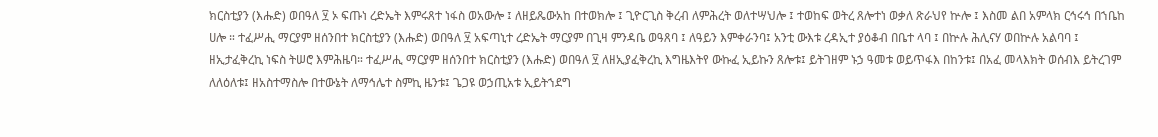ክርስቲያን (እሑድ) ወበዓለ ፶ ኦ ፍጡነ ረድኤት እምሩጸተ ነፋስ ወአውሎ ፤ ለዘይጼውአከ በተወክሎ ፤ ጊዮርጊስ ቅረብ ለምሕረት ወለተሣህሎ ፤ ተወከፍ ወትረ ጸሎተነ ወቃለ ጽራህየ ኵሎ ፤ እስመ ልበ አምላክ ርኅሩኅ በኀቤከ ሀሎ ። ተፈሥሒ ማርያም ዘሰንበተ ክርስቲያን (እሑድ) ወበዓለ ፶ አፍጣኒተ ረድኤት ማርያም በጊዛ ምንዳቤ ወዓጸባ ፤ ለዓይን እምቀራንባ፤ አንቲ ውእቱ ረዳኢተ ያዕቆብ በቤተ ላባ ፤ በኵሉ ሕሊናሃ ወበኵሉ አልባባ ፤ ዘኢታፈቅረኪ ነፍስ ትሠሮ እምሕዜባ። ተፈሥሒ ማርያም ዘሰንበተ ክርስቲያን (እሑድ) ወበዓለ ፶ ለዘኢያፈቅረኪ እግዜእትየ ውኩፈ ኢይኩን ጸሎቱ፤ ይትገዘም ኑኃ ዓመቱ ወይጥፋእ በከንቱ፤ በአፈ መላእክት ወሰብእ ይትረገም ለለዕለቱ፤ ዘአስተማስሎ በተውኔት ለማኅሌተ ስምኪ ዜንቱ፤ ጌጋዩ ወኃጢአቱ ኢይትኀደግ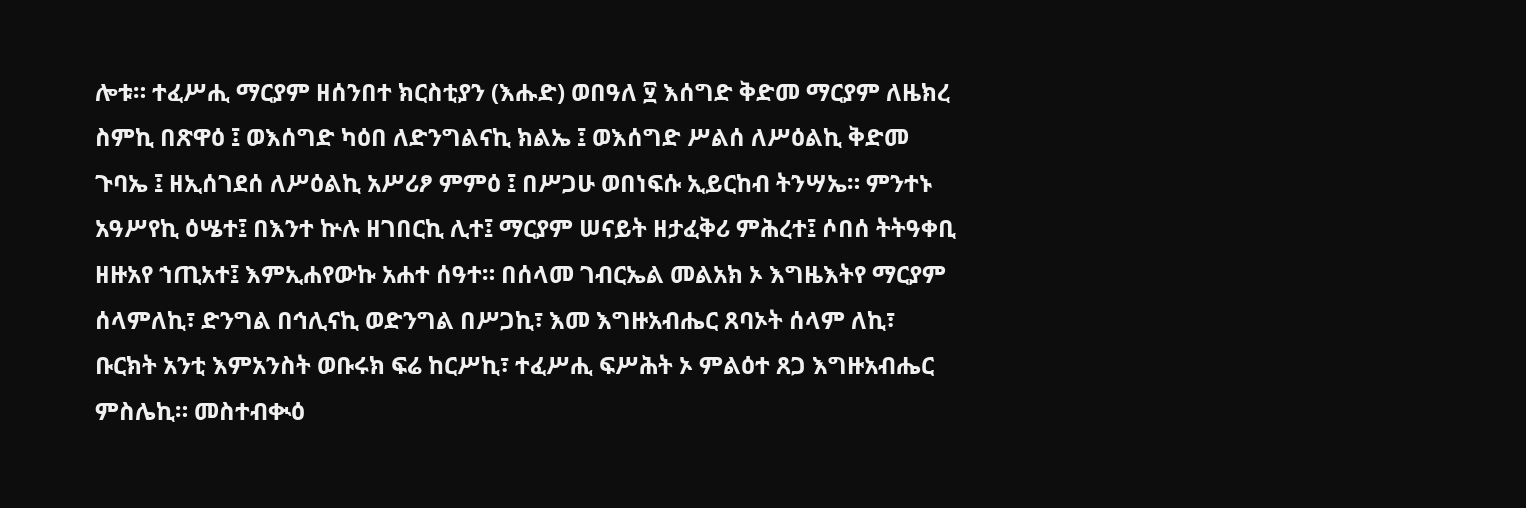ሎቱ። ተፈሥሒ ማርያም ዘሰንበተ ክርስቲያን (እሑድ) ወበዓለ ፶ እሰግድ ቅድመ ማርያም ለዜክረ ስምኪ በጽዋዕ ፤ ወእሰግድ ካዕበ ለድንግልናኪ ክልኤ ፤ ወእሰግድ ሥልሰ ለሥዕልኪ ቅድመ ጉባኤ ፤ ዘኢሰገደሰ ለሥዕልኪ አሥሪፆ ምምዕ ፤ በሥጋሁ ወበነፍሱ ኢይርከብ ትንሣኤ። ምንተኑ አዓሥየኪ ዕሤተ፤ በእንተ ኵሉ ዘገበርኪ ሊተ፤ ማርያም ሠናይት ዘታፈቅሪ ምሕረተ፤ ሶበሰ ትትዓቀቢ ዘዙአየ ኀጢአተ፤ እምኢሐየውኩ አሐተ ሰዓተ። በሰላመ ገብርኤል መልአክ ኦ እግዜእትየ ማርያም ሰላምለኪ፣ ድንግል በኅሊናኪ ወድንግል በሥጋኪ፣ እመ እግዙአብሔር ጸባኦት ሰላም ለኪ፣ ቡርክት አንቲ እምአንስት ወቡሩክ ፍሬ ከርሥኪ፣ ተፈሥሒ ፍሥሕት ኦ ምልዕተ ጸጋ እግዙአብሔር ምስሌኪ። መስተብቊዕ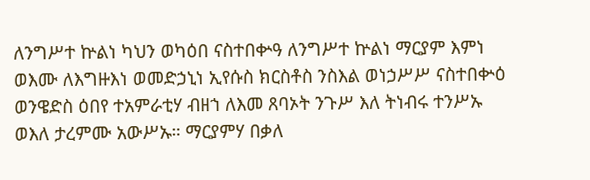ለንግሥተ ኵልነ ካህን ወካዕበ ናስተበቍዓ ለንግሥተ ኵልነ ማርያም እምነ ወእሙ ለእግዙእነ ወመድኃኒነ ኢየሱስ ክርስቶስ ንስእል ወነኃሥሥ ናስተበቍዕ ወንዌድስ ዕበየ ተአምራቲሃ ብዘኀ ለእመ ጸባኦት ንጉሥ እለ ትነብሩ ተንሥኡ ወእለ ታረምሙ አውሥኡ። ማርያምሃ በቃለ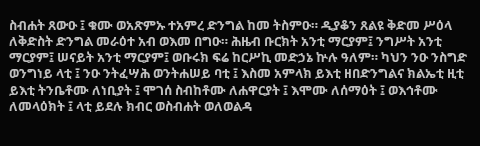ስብሐት ጸውዑ ፤ ቁሙ ወአጽምኡ ተአምረ ድንግል ከመ ትስምዑ። ዲያቆን ጸልዩ ቅድመ ሥዕላ ለቅድስት ድንግል መራዕተ አብ ወእመ በግዑ። ሕዜብ ቡርክት አንቲ ማርያም፤ ንግሥት አንቲ ማርያም፤ ሠናይት አንቲ ማርያም፤ ወቡሩክ ፍሬ ከርሥኪ መድኃኔ ኵሉ ዓለም። ካህን ንዑ ንስግድ ወንግነይ ላቲ ፤ ንዑ ንትፈሣሕ ወንትሐሠይ ባቲ ፤ እስመ አምላክ ይእቲ ዘበድንግልና ክልኤቲ ዚቲ ይእቲ ትንቤቶሙ ለነቢያት ፤ ሞገሰ ስብከቶሙ ለሐዋርያት ፤ እሞሙ ለሰማዕት ፤ ወእኅቶሙ ለመላዕክት ፤ ላቲ ይደሉ ክብር ወስብሐት ወለወልዳ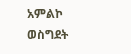አምልኮ ወስግደት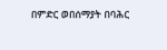በምድር ወበሰማያት በባሕር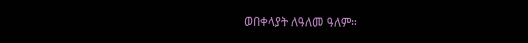ወበቀላያት ለዓለመ ዓለም።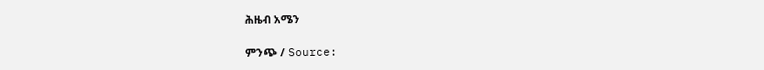ሕዜብ አሜን

ምንጭ / Source: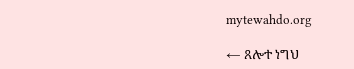mytewahdo.org

← ጸሎተ ነግህ